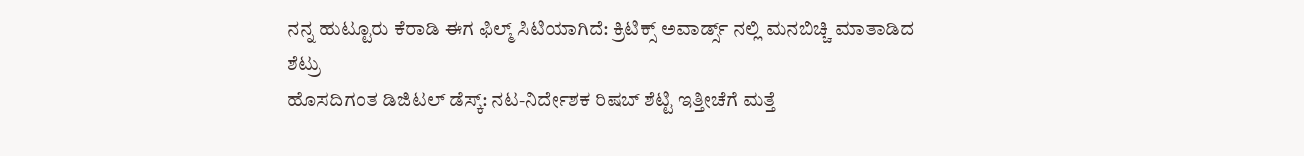ನನ್ನ ಹುಟ್ಟೂರು ಕೆರಾಡಿ ಈಗ ಫಿಲ್ಮ್ ಸಿಟಿಯಾಗಿದೆ: ಕ್ರಿಟಿಕ್ಸ್ ಅವಾರ್ಡ್ಸ್ ನಲ್ಲಿ ಮನಬಿಚ್ಚಿ ಮಾತಾಡಿದ ಶೆಟ್ರು
ಹೊಸದಿಗಂತ ಡಿಜಿಟಲ್ ಡೆಸ್ಕ್: ನಟ-ನಿರ್ದೇಶಕ ರಿಷಬ್ ಶೆಟ್ಟಿ ಇತ್ತೀಚೆಗೆ ಮತ್ತೆ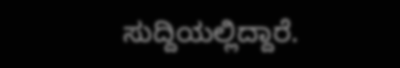ಸುದ್ದಿಯಲ್ಲಿದ್ದಾರೆ.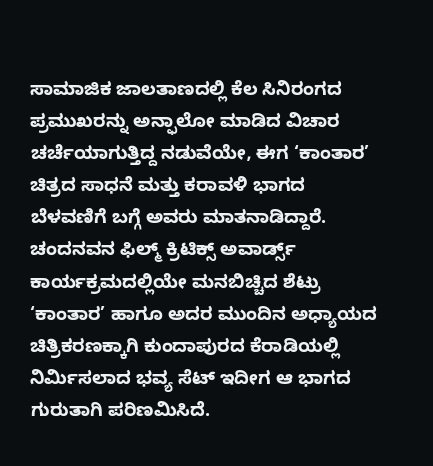ಸಾಮಾಜಿಕ ಜಾಲತಾಣದಲ್ಲಿ ಕೆಲ ಸಿನಿರಂಗದ ಪ್ರಮುಖರನ್ನು ಅನ್ಫಾಲೋ ಮಾಡಿದ ವಿಚಾರ ಚರ್ಚೆಯಾಗುತ್ತಿದ್ದ ನಡುವೆಯೇ, ಈಗ ‘ಕಾಂತಾರ’ ಚಿತ್ರದ ಸಾಧನೆ ಮತ್ತು ಕರಾವಳಿ ಭಾಗದ ಬೆಳವಣಿಗೆ ಬಗ್ಗೆ ಅವರು ಮಾತನಾಡಿದ್ದಾರೆ. ಚಂದನವನ ಫಿಲ್ಮ್ ಕ್ರಿಟಿಕ್ಸ್ ಅವಾರ್ಡ್ಸ್ ಕಾರ್ಯಕ್ರಮದಲ್ಲಿಯೇ ಮನಬಿಚ್ಚಿದ ಶೆಟ್ರು ‘ಕಾಂತಾರ’ ಹಾಗೂ ಅದರ ಮುಂದಿನ ಅಧ್ಯಾಯದ ಚಿತ್ರಿಕರಣಕ್ಕಾಗಿ ಕುಂದಾಪುರದ ಕೆರಾಡಿಯಲ್ಲಿ ನಿರ್ಮಿಸಲಾದ ಭವ್ಯ ಸೆಟ್ ಇದೀಗ ಆ ಭಾಗದ ಗುರುತಾಗಿ ಪರಿಣಮಿಸಿದೆ.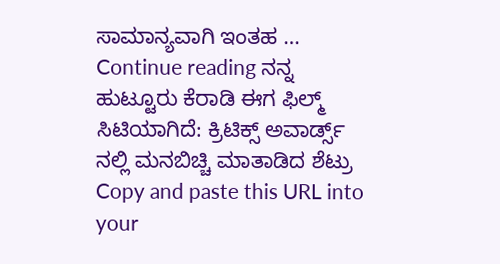ಸಾಮಾನ್ಯವಾಗಿ ಇಂತಹ … Continue reading ನನ್ನ ಹುಟ್ಟೂರು ಕೆರಾಡಿ ಈಗ ಫಿಲ್ಮ್ ಸಿಟಿಯಾಗಿದೆ: ಕ್ರಿಟಿಕ್ಸ್ ಅವಾರ್ಡ್ಸ್ ನಲ್ಲಿ ಮನಬಿಚ್ಚಿ ಮಾತಾಡಿದ ಶೆಟ್ರು
Copy and paste this URL into your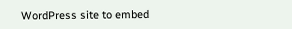WordPress site to embed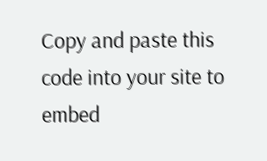Copy and paste this code into your site to embed